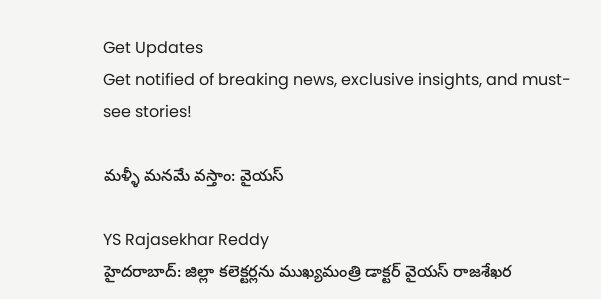Get Updates
Get notified of breaking news, exclusive insights, and must-see stories!

మళ్ళీ మనమే వస్తాం: వైయస్

YS Rajasekhar Reddy
హైదరాబాద్‌: జిల్లా కలెక్టర్లను ముఖ్యమంత్రి డాక్టర్ వైయస్ రాజశేఖర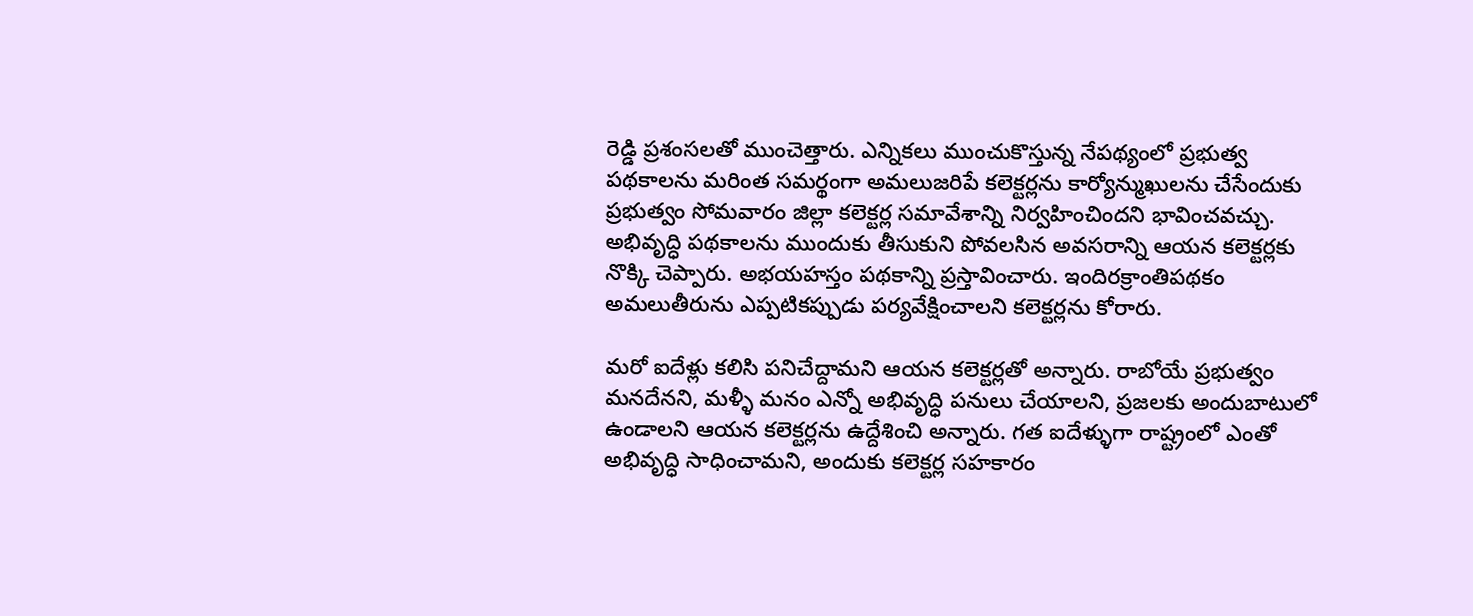రెడ్డి ప్రశంసలతో ముంచెత్తారు. ఎన్నికలు ముంచుకొస్తున్న నేపథ్యంలో ప్రభుత్వ పథకాలను మరింత సమర్థంగా అమలుజరిపే కలెక్టర్లను కార్యోన్ముఖులను చేసేందుకు ప్రభుత్వం సోమవారం జిల్లా కలెక్టర్ల సమావేశాన్ని నిర్వహించిందని భావించవచ్చు. అభివృద్ధి పథకాలను ముందుకు తీసుకుని పోవలసిన అవసరాన్ని ఆయన కలెక్టర్లకు నొక్కి చెప్పారు. అభయహస్తం పథకాన్ని ప్రస్తావించారు. ఇందిరక్రాంతిపథకం అమలుతీరును ఎప్పటికప్పుడు పర్యవేక్షించాలని కలెక్టర్లను కోరారు.

మరో ఐదేళ్లు కలిసి పనిచేద్దామని ఆయన కలెక్టర్లతో అన్నారు. రాబోయే ప్రభుత్వం మనదేనని, మళ్ళీ మనం ఎన్నో అభివృద్ధి పనులు చేయాలని, ప్రజలకు అందుబాటులో ఉండాలని ఆయన కలెక్టర్లను ఉద్దేశించి అన్నారు. గత ఐదేళ్ళుగా రాష్ట్రంలో ఎంతో అభివృద్ధి సాధించామని, అందుకు కలెక్టర్ల సహకారం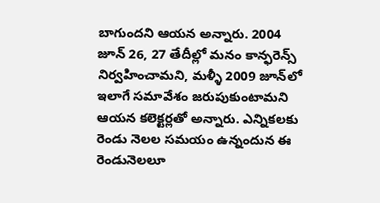బాగుందని ఆయన అన్నారు. 2004 జూన్‌ 26, 27 తేదీల్లో మనం కాన్ఫరెన్స్‌ నిర్వహించామని, మళ్ళీ 2009 జూన్‌లో ఇలాగే సమావేశం జరుపుకుంటామని ఆయన కలెక్టర్లతో అన్నారు. ఎన్నికలకు రెండు నెలల సమయం ఉన్నందున ఈ రెండునెలలూ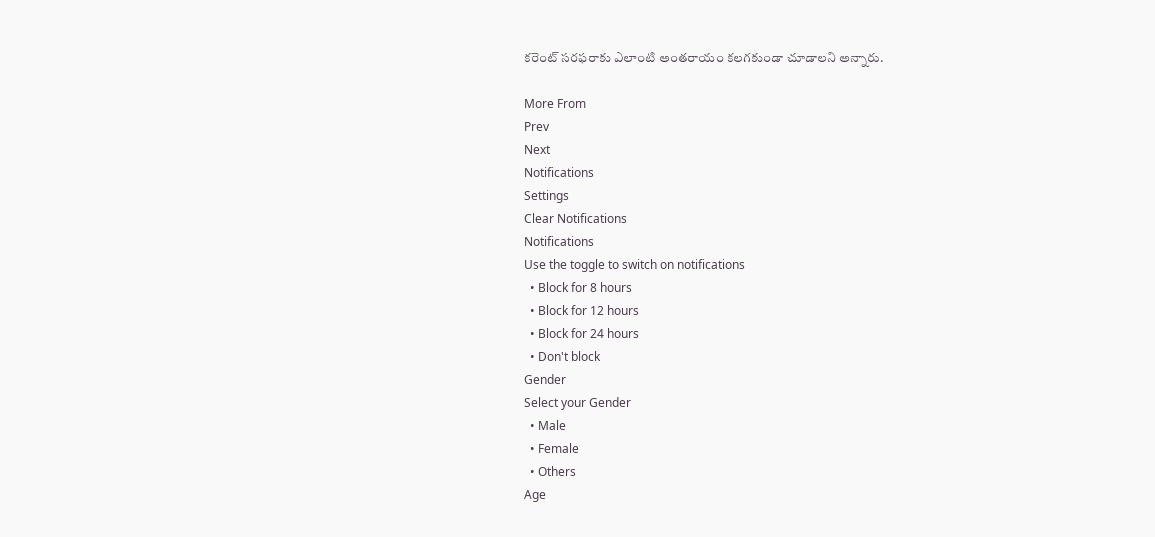కరెంట్ సరఫరాకు ఎలాంటి అంతరాయం కలగకుండా చూడాలని అన్నారు.

More From
Prev
Next
Notifications
Settings
Clear Notifications
Notifications
Use the toggle to switch on notifications
  • Block for 8 hours
  • Block for 12 hours
  • Block for 24 hours
  • Don't block
Gender
Select your Gender
  • Male
  • Female
  • Others
Age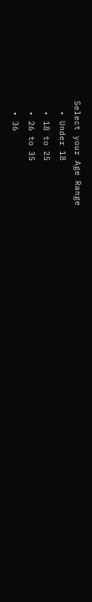Select your Age Range
  • Under 18
  • 18 to 25
  • 26 to 35
  • 36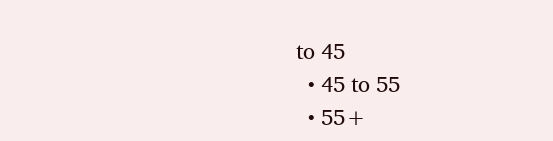to 45
  • 45 to 55
  • 55+